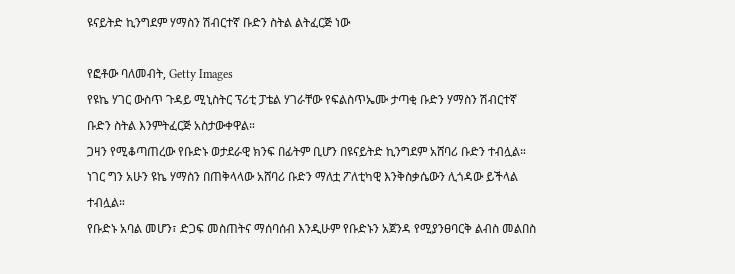ዩናይትድ ኪንግደም ሃማስን ሽብርተኛ ቡድን ስትል ልትፈርጅ ነው

የፎቶው ባለመብት, Getty Images
የዩኬ ሃገር ውስጥ ጉዳይ ሚኒስትር ፕሪቲ ፓቴል ሃገራቸው የፍልስጥኤሙ ታጣቂ ቡድን ሃማስን ሽብርተኛ ቡድን ስትል እንምትፈርጅ አስታውቀዋል።
ጋዛን የሚቆጣጠረው የቡድኑ ወታደራዊ ክንፍ በፊትም ቢሆን በዩናይትድ ኪንግደም አሸባሪ ቡድን ተብሏል።
ነገር ግን አሁን ዩኬ ሃማስን በጠቅላላው አሸባሪ ቡድን ማለቷ ፖለቲካዊ እንቅስቃሴውን ሊጎዳው ይችላል ተብሏል።
የቡድኑ አባል መሆን፣ ድጋፍ መስጠትና ማሰባሰብ እንዲሁም የቡድኑን አጀንዳ የሚያንፀባርቅ ልብስ መልበስ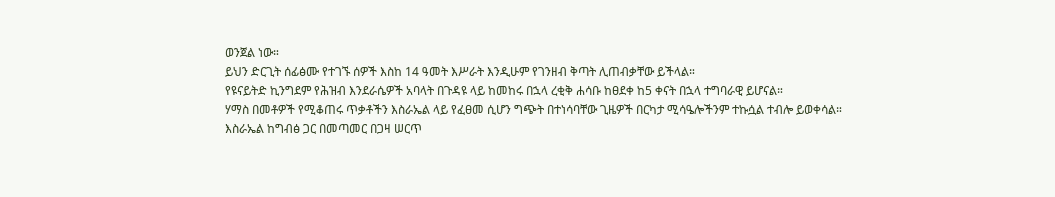ወንጀል ነው።
ይህን ድርጊት ሰፊፅሙ የተገኙ ሰዎች እስከ 14 ዓመት እሥራት እንዲሁም የገንዘብ ቅጣት ሊጠብቃቸው ይችላል።
የዩናይትድ ኪንግደም የሕዝብ እንደራሴዎች አባላት በጉዳዩ ላይ ከመከሩ በኋላ ረቂቅ ሐሳቡ ከፀደቀ ከ5 ቀናት በኋላ ተግባራዊ ይሆናል።
ሃማስ በመቶዎች የሚቆጠሩ ጥቃቶችን እስራኤል ላይ የፈፀመ ሲሆን ግጭት በተነሳባቸው ጊዜዎች በርካታ ሚሳዔሎችንም ተኩሷል ተብሎ ይወቀሳል።
እስራኤል ከግብፅ ጋር በመጣመር በጋዛ ሠርጥ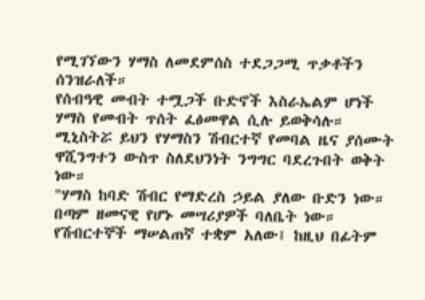የሚገኘውን ሃማስ ለመደምሰስ ተደጋጋሚ ጥቃቶችን ሰንዝራለች።
የሰብዓዊ መብት ተሟጋች ቡድኖች እስራኤልም ሆነች ሃማስ የመብት ጥሰት ፈፅመዋል ሲሉ ይወቅሳሉ።
ሚኒስትሯ ይህን የሃማስን ሽብርተኛ የመባል ዜና ያሰሙት ዋሺንግተን ውስጥ ስለደህንነት ንግግር ባደረጉበት ወቅት ነው።
"ሃማስ ከባድ ሽብር የማድረስ ኃይል ያለው ቡድን ነው። በጣም ዘመናዊ የሆኑ መሣሪያዎች ባለቤት ነው። የሽብርተኞች ማሠልጠኛ ተቋም አለው፤ ከዚህ በፊትም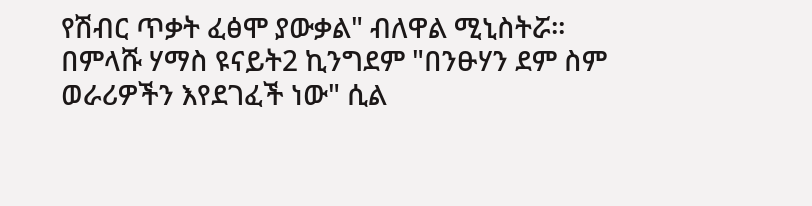የሽብር ጥቃት ፈፅሞ ያውቃል" ብለዋል ሚኒስትሯ።
በምላሹ ሃማስ ዩናይት2 ኪንግደም "በንፁሃን ደም ስም ወራሪዎችን እየደገፈች ነው" ሲል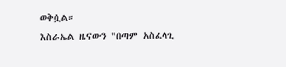ወቅሷል።
እስራኤል ዜናውን "በጣም አስፈላጊ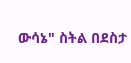ውሳኔ" ስትል በደስታ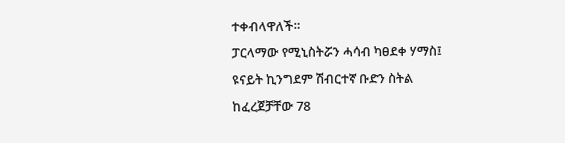ተቀብላዋለች።
ፓርላማው የሚኒስትሯን ሓሳብ ካፀደቀ ሃማስ፤ ዩናይት ኪንግደም ሽብርተኛ ቡድን ስትል ከፈረጀቻቸው 78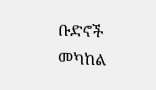ቡድኖች መካከል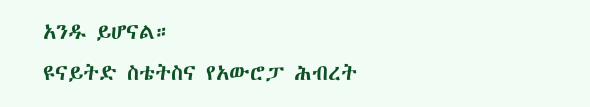አንዱ ይሆናል።
ዩናይትድ ስቴትስና የአውሮፓ ሕብረት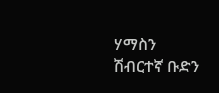ሃማስን ሽብርተኛ ቡድን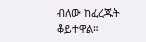ብለው ከፈረጁት ቆይተዋል።